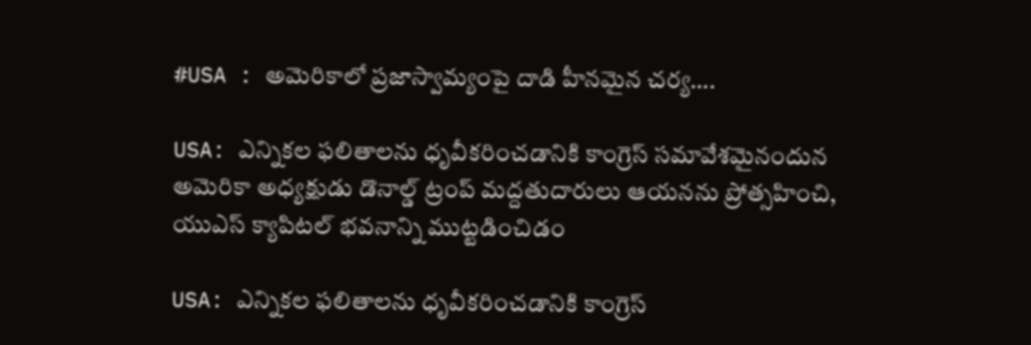#USA : అమెరికాలో ప్రజాస్వామ్యంపై దాడి హీనమైన చర్య….

USA: ఎన్నికల ఫలితాలను ధృవీకరించడానికి కాంగ్రెస్ సమావేశమైనందున అమెరికా అధ్యక్షుడు డొనాల్డ్ ట్రంప్ మద్దతుదారులు ఆయనను ప్రోత్సహించి, యుఎస్ క్యాపిటల్ భవనాన్ని ముట్టడించిడం

USA: ఎన్నికల ఫలితాలను ధృవీకరించడానికి కాంగ్రెస్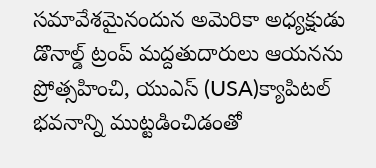సమావేశమైనందున అమెరికా అధ్యక్షుడు డొనాల్డ్ ట్రంప్ మద్దతుదారులు ఆయనను ప్రోత్సహించి, యుఎస్ (USA)క్యాపిటల్ భవనాన్ని ముట్టడించిడంతో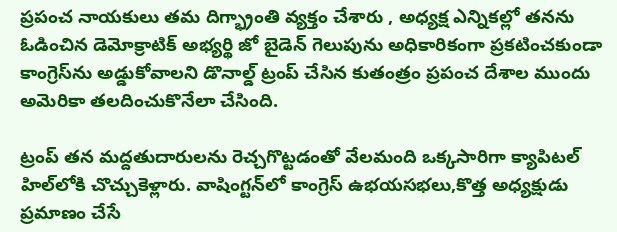ప్రపంచ నాయకులు తమ దిగ్భ్రాంతి వ్యక్తం చేశారు , అధ్యక్ష ఎన్నికల్లో తనను ఓడించిన డెమోక్రాటిక్‌ అభ్యర్థి జో బైడెన్‌ గెలుపును అధికారికంగా ప్రకటించకుండా కాంగ్రెస్‌ను అడ్డుకోవాలని డొనాల్డ్‌ ట్రంప్‌ చేసిన కుతంత్రం ప్రపంచ దేశాల ముందు అమెరికా తలదించుకొనేలా చేసింది.

ట్రంప్‌ తన మద్దతుదారులను రెచ్చగొట్టడంతో వేలమంది ఒక్కసారిగా క్యాపిటల్‌ హిల్‌లోకి చొచ్చుకెళ్లారు. వాషింగ్టన్‌లో కాంగ్రెస్‌ ఉభయసభలు,కొత్త అధ్యక్షుడు ప్రమాణం చేసే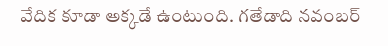వేదిక కూడా అక్కడే ఉంటుంది. గతేడాది నవంబర్‌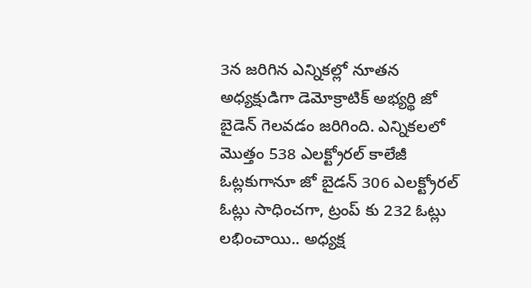3న జరిగిన ఎన్నికల్లో నూతన అధ్యక్షుడిగా డెమోక్రాటిక్‌ అభ్యర్థి జో బైడెన్‌ గెలవడం జరిగింది. ఎన్నిక‌ల‌లో మొత్తం 538 ఎలక్ట్రోరల్ కాలేజీ ఓట్లకుగానూ జో బైడ‌న్ 306 ఎల‌క్ట్రోర‌ల్ ఓట్లు సాధించ‌గా, ట్రంప్ కు 232 ఓట్లు ల‌భించాయి.. అధ్య‌క్ష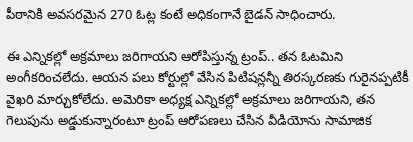పీఠానికి అవ‌స‌ర‌మైన 270 ఓట్ల కంటే అధికంగానే బైడ‌న్ సాధించారు.

ఈ ఎన్నికల్లో అక్రమాలు జరిగాయని ఆరోపిస్తున్న ట్రంప్‌.. తన ఓటమిని అంగీకరించలేదు. ఆయన పలు కోర్టుల్లో వేసిన పిటిషన్లన్నీ తిరస్కరణకు గురైనప్పటికీ వైఖరి మార్చుకోలేదు. అమెరికా అధ్యక్ష ఎన్నికల్లో అక్రమాలు జరిగాయని, తన గెలుపును అడ్డుకున్నారంటూ ట్రంప్‌ ఆరోపణలు చేసిన వీడియోను సామాజిక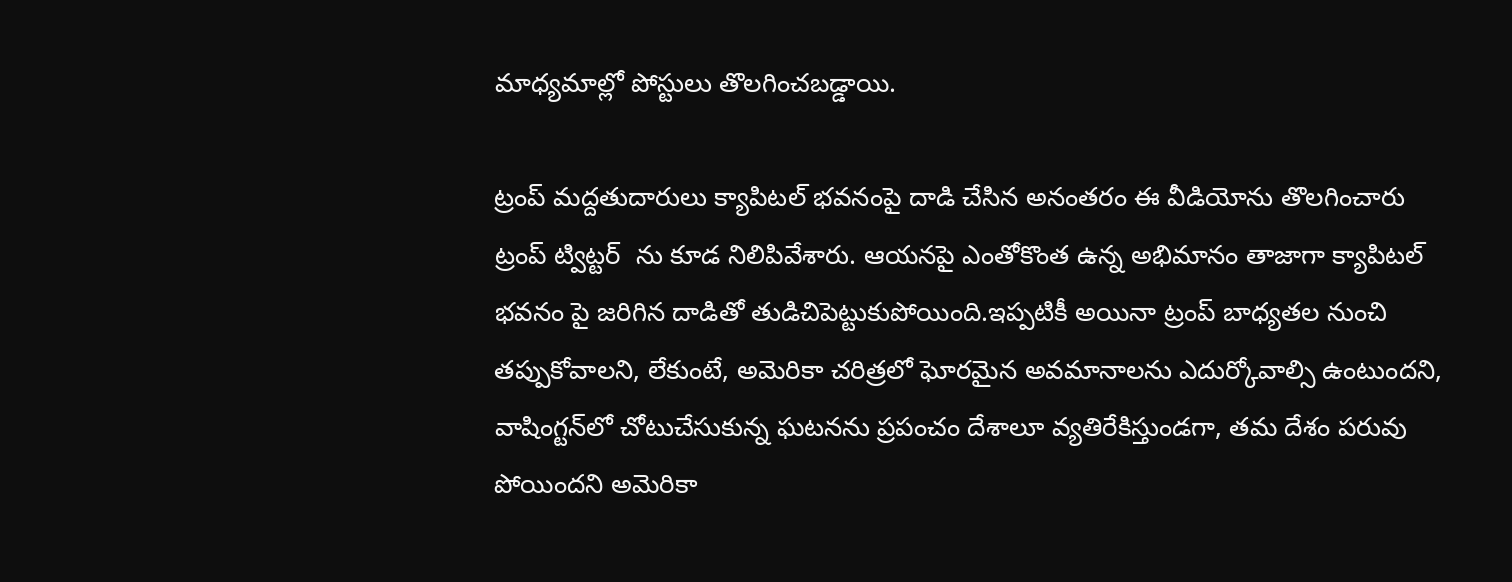మాధ్యమాల్లో పోస్టులు తొలగించబడ్డాయి.

ట్రంప్‌ మద్దతుదారులు క్యాపిటల్‌ భవనంపై దాడి చేసిన అనంతరం ఈ వీడియోను తొలగించారు ట్రంప్ ట్విట్టర్  ను కూడ నిలిపివేశారు. ఆయనపై ఎంతోకొంత ఉన్న అభిమానం తాజాగా క్యాపిటల్ భవనం పై జరిగిన దాడితో తుడిచిపెట్టుకుపోయింది.ఇప్పటికీ అయినా ట్రంప్ బాధ్యతల నుంచి తప్పుకోవాలని, లేకుంటే, అమెరికా చరిత్రలో ఘోరమైన అవమానాలను ఎదుర్కోవాల్సి ఉంటుందని, వాషింగ్టన్‌‌లో చోటుచేసుకున్న ఘటనను ప్రపంచం దేశాలూ వ్యతిరేకిస్తుండగా, తమ దేశం పరువు పోయిందని అమెరికా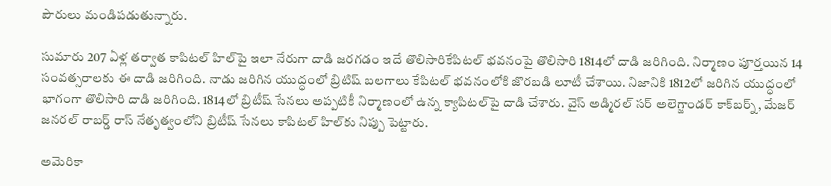పౌరులు మండిపడుతున్నారు.

సుమారు 207 ఏళ్ల త‌ర్వాత కాపిట‌ల్ హిల్‌పై ఇలా నేరుగా దాడి జ‌ర‌గడం ఇదే తొలిసారికేపిటల్‌ భవనంపై తొలిసారి 1814లో దాడి జరిగింది. నిర్మాణం పూర్తయిన 14 సంవత్సరాలకు ఈ దాడి జరిగింది. నాడు జరిగిన యుద్ధంలో బ్రిటిష్‌ బలగాలు కేపిటల్‌ భవనంలోకి జొరబడి లూటీ చేశాయి. నిజానికి 1812లో జ‌రిగిన యుద్ధంలో భాగంగా తొలిసారి దాడి జ‌రిగింది. 1814లో బ్రిటీష్ సేన‌లు అప్ప‌టికీ నిర్మాణంలో ఉన్న క్యాపిట‌ల్‌పై దాడి చేశారు. వైస్ అడ్మిర‌ల్ స‌ర్ అలెగ్జాండ‌ర్ కాక్‌బ‌ర్న్‌, మేజ‌ర్ జ‌న‌ర‌ల్ రాబ‌ర్డ్ రాస్ నేతృత్వంలోని బ్రిటీష్ సేన‌లు కాపిట‌ల్ హిల్‌కు నిప్పు పెట్టారు.

అమెరికా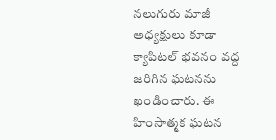నలుగురు మాజీ అధ్యక్షులు కూడా క్యాపిటల్‌ భవనం వద్ద జరిగిన ఘటనను ఖండించారు. ఈ హింసాత్మక ఘటన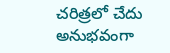చరిత్రలో చేదు అనుభవంగా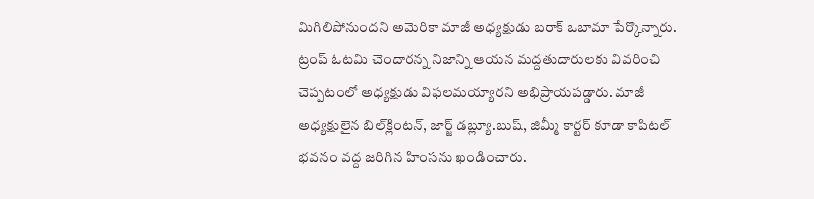మిగిలిపోనుందని అమెరికా మాజీ అధ్యక్షుడు బరాక్‌ ఒబామా పేర్కొన్నారు. ట్రంప్‌ ఓటమి చెందారన్న నిజాన్ని ఆయన మద్దతుదారులకు వివరించి చెప్పటంలో అధ్యక్షుడు విఫలమయ్యారని అభిప్రాయపడ్డారు. మాజీ అధ్యక్షులైన బిల్‌క్లింటన్‌, జార్జ్‌ డబ్ల్యూ.బుష్‌, జిమ్మీ కార్టర్‌ కూడా కాపిటల్‌ భవనం వద్ద జరిగిన హింసను ఖండించారు.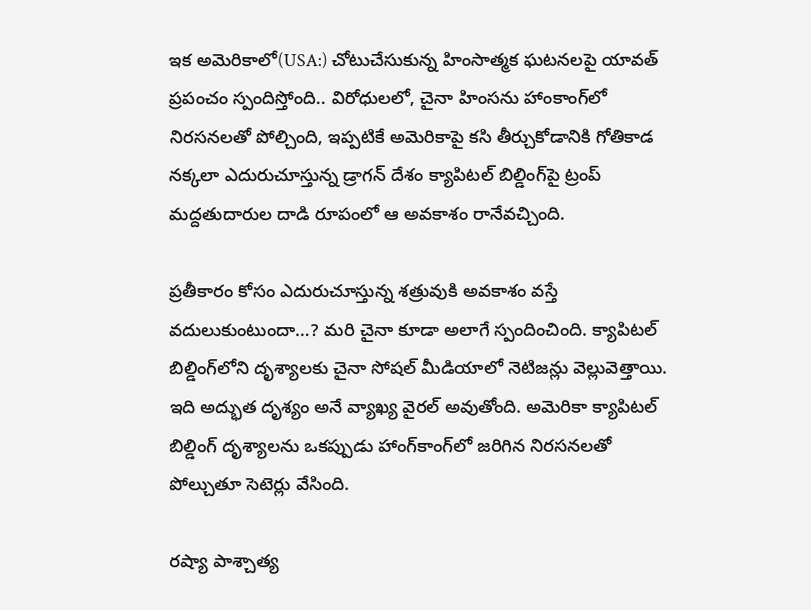ఇక అమెరికాలో(USA:) చోటుచేసుకున్న హింసాత్మక ఘటనలపై యావత్‌ ప్రపంచం స్పందిస్తోంది.. విరోధులలో, చైనా హింసను హాంకాంగ్‌లో నిరసనలతో పోల్చింది, ఇప్పటికే అమెరికాపై కసి తీర్చుకోడానికి గోతికాడ నక్కలా ఎదురుచూస్తున్న డ్రాగన్‌ దేశం క్యాపిటల్ బిల్డింగ్‌పై ట్రంప్ మద్దతుదారుల దాడి రూపంలో ఆ అవకాశం రానేవచ్చింది.

ప్రతీకారం కోసం ఎదురుచూస్తున్న శత్రువుకి అవకాశం వస్తే వదులుకుంటుందా…? మరి చైనా కూడా అలాగే స్పందించింది. క్యాపిటల్ బిల్డింగ్‌లోని దృశ్యాలకు చైనా సోషల్ మీడియాలో నెటిజన్లు వెల్లువెత్తాయి. ఇది అద్భుత దృశ్యం అనే వ్యాఖ్య వైరల్ అవుతోంది. అమెరికా క్యాపిటల్ బిల్డింగ్ దృశ్యాలను ఒకప్పుడు హాంగ్‌కాంగ్‌లో జరిగిన నిరసనలతో పోల్చుతూ సెటెర్లు వేసింది.

రష్యా పాశ్చాత్య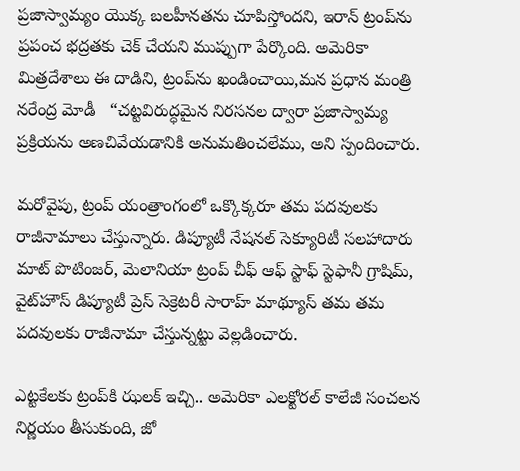ప్రజాస్వామ్యం యొక్క బలహీనతను చూపిస్తోందని, ఇరాన్ ట్రంప్‌ను ప్రపంచ భద్రతకు చెక్ చేయని ముప్పుగా పేర్కొంది. అమెరికా మిత్రదేశాలు ఈ దాడిని, ట్రంప్‌ను ఖండించాయి,మన ప్రధాన మంత్రి నరేంద్ర మోడీ   “చట్టవిరుద్ధమైన నిరసనల ద్వారా ప్రజాస్వామ్య ప్రక్రియను అణచివేయడానికి అనుమతించలేము, అని స్పందించారు.

మరోవైపు, ట్రంప్ యంత్రాంగంలో ఒక్కొక్కరూ తమ పదవులకు రాజీనామాలు చేస్తున్నారు. డిప్యూటీ నేషనల్ సెక్యూరిటీ సలహాదారు మాట్ పొటింజర్, మెలానియా ట్రంప్ చీఫ్ ఆఫ్ స్టాఫ్ స్టెఫానీ గ్రాషిమ్, వైట్‌హౌస్ డిప్యూటీ ప్రెస్ సెక్రెటరీ సారాహ్ మాథ్యూస్ తమ తమ పదవులకు రాజీనామా చేస్తున్నట్టు వెల్లడించారు.

ఎట్టకేలకు ట్రంప్‌కి ఝలక్ ఇచ్చి.. అమెరికా ఎలక్టోరల్ కాలేజీ సంచలన నిర్ణయం తీసుకుంది, జో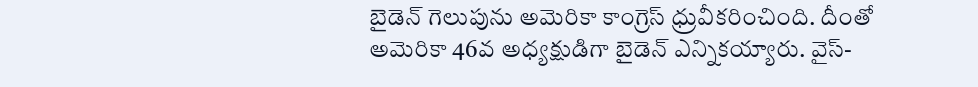బైడెన్ గెలుపును అమెరికా కాంగ్రెస్ ధ్రువీకరించింది. దీంతో అమెరికా 46వ అధ్యక్షుడిగా బైడెన్ ఎన్నికయ్యారు. వైస్-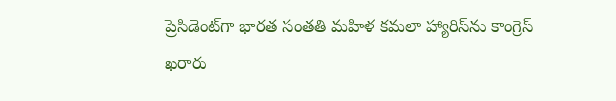ప్రెసిడెంట్‌గా భారత సంతతి మహిళ కమలా హ్యారిస్‌ను కాంగ్రెస్ ఖరారు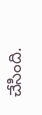చేసింది.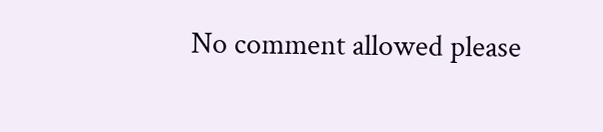No comment allowed please